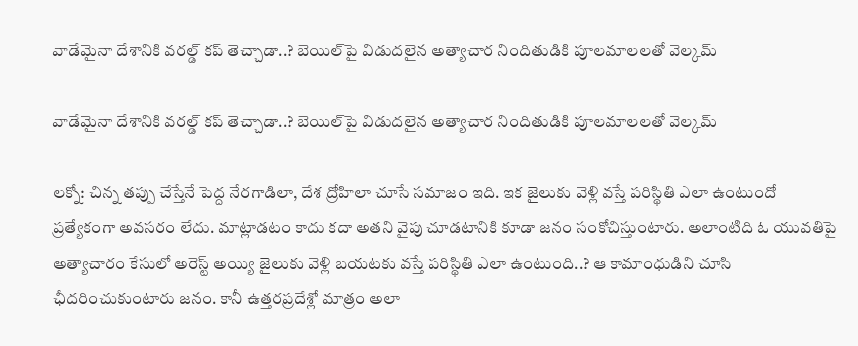వాడేమైనా దేశానికి వరల్డ్ కప్ తెచ్చాడా..? బెయిల్‌పై విడుదలైన అత్యాచార నిందితుడికి పూలమాలలతో వెల్కమ్

వాడేమైనా దేశానికి వరల్డ్ కప్ తెచ్చాడా..? బెయిల్‌పై విడుదలైన అత్యాచార నిందితుడికి పూలమాలలతో వెల్కమ్

లక్నో: చిన్న తప్పు చేస్తేనే పెద్ద నేరగాడిలా, దేశ ద్రోహిలా చూసే సమాజం ఇది. ఇక జైలుకు వెళ్లి వస్తే పరిస్థితి ఎలా ఉంటుందో ప్రత్యేకంగా అవసరం లేదు. మాట్లాడటం కాదు కదా అతని వైపు చూడటానికి కూడా జనం సంకోచిస్తుంటారు. అలాంటిది ఓ యువతిపై అత్యాచారం కేసులో అరెస్ట్ అయ్యి జైలుకు వెళ్లి బయటకు వస్తే పరిస్థితి ఎలా ఉంటుంది..? ఆ కామాంధుడిని చూసి ఛీదరించుకుంటారు జనం. కానీ ఉత్తరప్రదేశ్లో మాత్రం అలా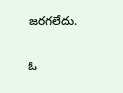జరగలేదు.

ఓ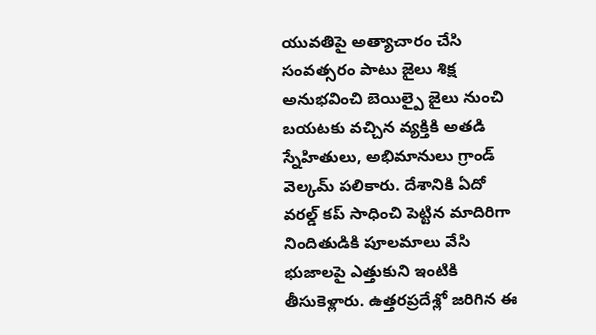యువతిపై అత్యాచారం చేసి సంవత్సరం పాటు జైలు శిక్ష అనుభవించి బెయిల్పై జైలు నుంచి బయటకు వచ్చిన వ్యక్తికి అతడి స్నేహితులు, అభిమానులు గ్రాండ్ వెల్కమ్ పలికారు. దేశానికి ఏదో వరల్డ్ కప్ సాధించి పెట్టిన మాదిరిగా నిందితుడికి పూలమాలు వేసి భుజాలపై ఎత్తుకుని ఇంటికి తీసుకెళ్లారు. ఉత్తరప్రదేశ్లో జరిగిన ఈ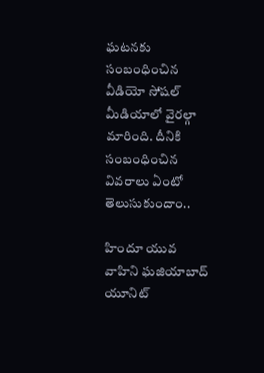ఘటనకు సంబంధించిన వీడియో సోషల్ మీడియాలో వైరల్గా మారింది. దీనికి సంబంధించిన వివరాలు ఏంటో తెలుసుకుందాం..

హిందూ యువ వాహిని ఘజియాబాద్ యూనిట్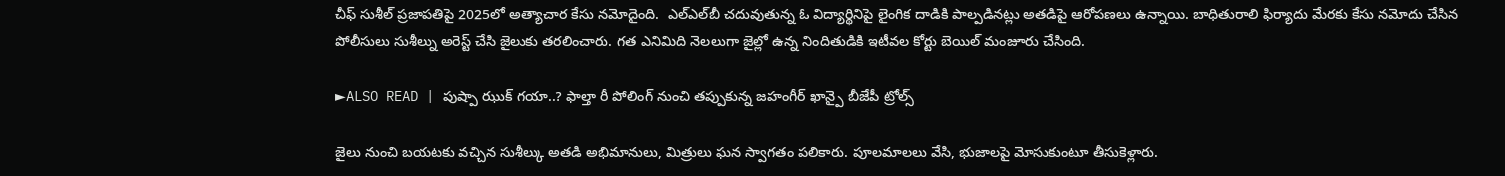చీఫ్ సుశీల్ ప్రజాపతిపై 2025లో అత్యాచార కేసు నమోదైంది.  ఎల్‌ఎల్‌బీ చదువుతున్న ఓ విద్యార్థినిపై లైంగిక దాడికి పాల్పడినట్లు అతడిపై ఆరోపణలు ఉన్నాయి. బాధితురాలి ఫిర్యాదు మేరకు కేసు నమోదు చేసిన పోలీసులు సుశీల్ను అరెస్ట్ చేసి జైలుకు తరలించారు. గత ఎనిమిది నెలలుగా జైల్లో ఉన్న నిందితుడికి ఇటీవల కోర్టు బెయిల్ మంజూరు చేసింది.

►ALSO READ | పుష్పా ఝుక్ గయా..? ఫాల్తా రీ పోలింగ్ నుంచి తప్పుకున్న జహంగీర్ ఖాన్పై బీజేపీ ట్రోల్స్

జైలు నుంచి బయటకు వచ్చిన సుశీల్కు అతడి అభిమానులు, మిత్రులు ఘన స్వాగతం పలికారు. పూలమాలలు వేసి, భుజాలపై మోసుకుంటూ తీసుకెళ్లారు.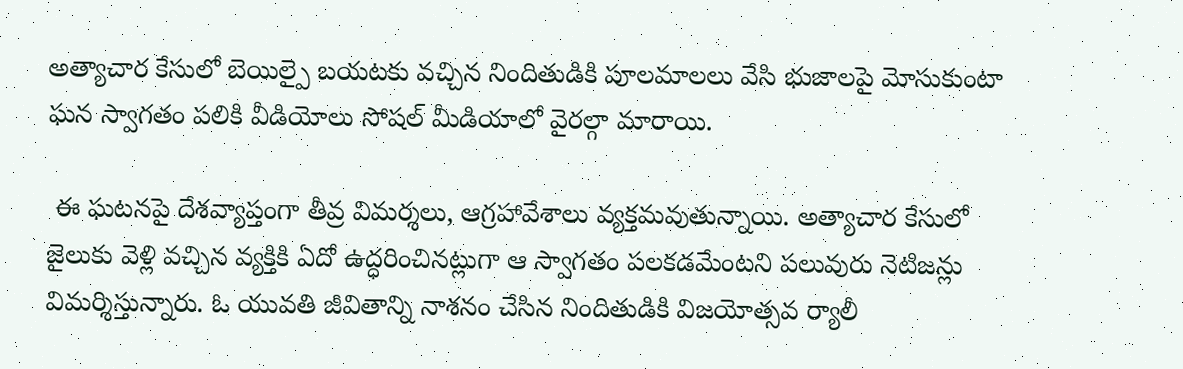అత్యాచార కేసులో బెయిల్పై బయటకు వచ్చిన నిందితుడికి పూలమాలలు వేసి భుజాలపై మోసుకుంటా ఘన స్వాగతం పలికి వీడియోలు సోషల్ మీడియాలో వైరల్గా మారాయి.

 ఈ ఘటనపై దేశవ్యాప్తంగా తీవ్ర విమర్శలు, ఆగ్రహావేశాలు వ్యక్తమవుతున్నాయి. అత్యాచార కేసులో జైలుకు వెళ్లి వచ్చిన వ్యక్తికి ఏదో ఉద్ధరించినట్లుగా ఆ స్వాగతం పలకడమేంటని పలువురు నెటిజన్లు విమర్శిస్తున్నారు. ఓ యువతి జీవితాన్ని నాశనం చేసిన నిందితుడికి విజయోత్సవ ర్యాలీ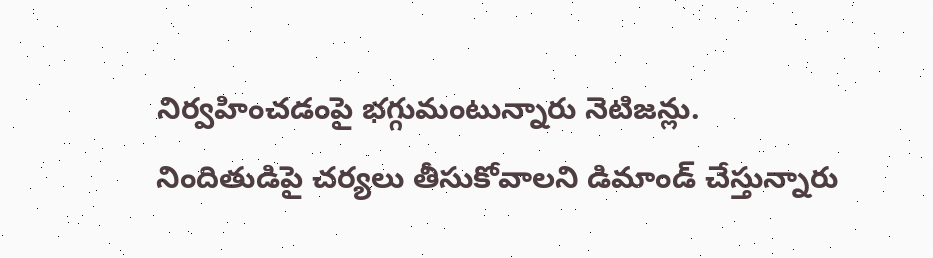నిర్వహించడంపై భగ్గుమంటున్నారు నెటిజన్లు. నిందితుడిపై చర్యలు తీసుకోవాలని డిమాండ్ చేస్తున్నారు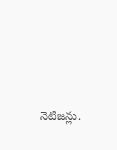నెటిజన్లు.